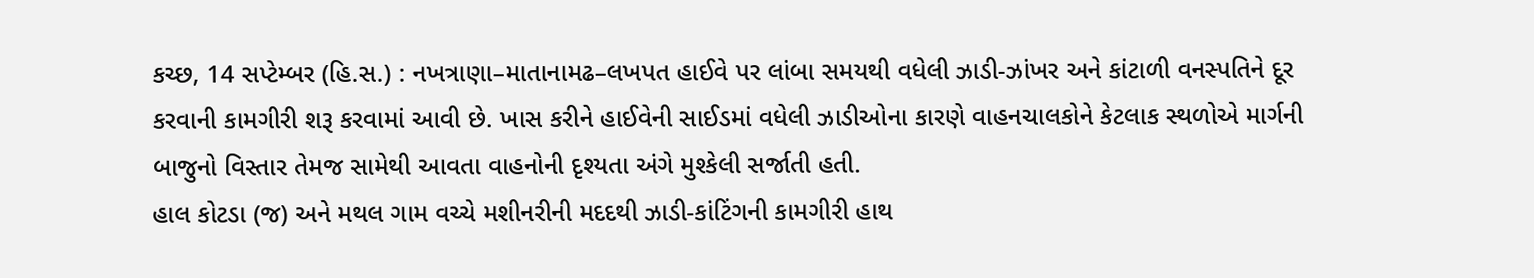કચ્છ, 14 સપ્ટેમ્બર (હિ.સ.) : નખત્રાણા–માતાનામઢ–લખપત હાઈવે પર લાંબા સમયથી વધેલી ઝાડી-ઝાંખર અને કાંટાળી વનસ્પતિને દૂર કરવાની કામગીરી શરૂ કરવામાં આવી છે. ખાસ કરીને હાઈવેની સાઈડમાં વધેલી ઝાડીઓના કારણે વાહનચાલકોને કેટલાક સ્થળોએ માર્ગની બાજુનો વિસ્તાર તેમજ સામેથી આવતા વાહનોની દૃશ્યતા અંગે મુશ્કેલી સર્જાતી હતી.
હાલ કોટડા (જ) અને મથલ ગામ વચ્ચે મશીનરીની મદદથી ઝાડી-કાંટિંગની કામગીરી હાથ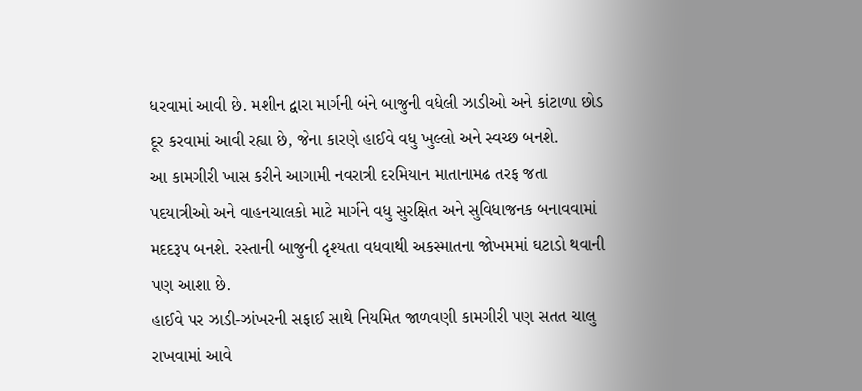ધરવામાં આવી છે. મશીન દ્વારા માર્ગની બંને બાજુની વધેલી ઝાડીઓ અને કાંટાળા છોડ દૂર કરવામાં આવી રહ્યા છે, જેના કારણે હાઈવે વધુ ખુલ્લો અને સ્વચ્છ બનશે.
આ કામગીરી ખાસ કરીને આગામી નવરાત્રી દરમિયાન માતાનામઢ તરફ જતા પદયાત્રીઓ અને વાહનચાલકો માટે માર્ગને વધુ સુરક્ષિત અને સુવિધાજનક બનાવવામાં મદદરૂપ બનશે. રસ્તાની બાજુની દૃશ્યતા વધવાથી અકસ્માતના જોખમમાં ઘટાડો થવાની પણ આશા છે.
હાઈવે પર ઝાડી-ઝાંખરની સફાઈ સાથે નિયમિત જાળવણી કામગીરી પણ સતત ચાલુ રાખવામાં આવે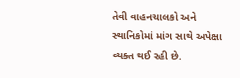તેવી વાહનચાલકો અને સ્થાનિકોમાં માંગ સાથે અપેક્ષા વ્યક્ત થઈ રહી છે.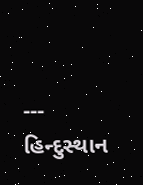---
હિન્દુસ્થાન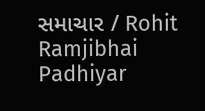સમાચાર / Rohit Ramjibhai Padhiyar